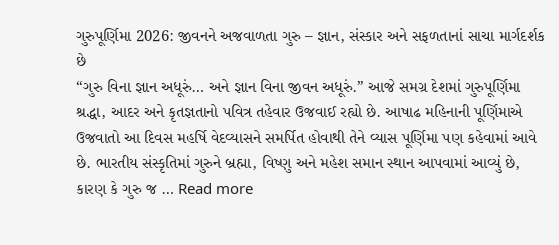ગુરુપૂર્ણિમા 2026: જીવનને અજવાળતા ગુરુ – જ્ઞાન, સંસ્કાર અને સફળતાનાં સાચા માર્ગદર્શક છે
“ગુરુ વિના જ્ઞાન અધૂરું… અને જ્ઞાન વિના જીવન અધૂરું.” આજે સમગ્ર દેશમાં ગુરુપૂર્ણિમા શ્રદ્ધા, આદર અને કૃતજ્ઞતાનો પવિત્ર તહેવાર ઉજવાઈ રહ્યો છે. આષાઢ મહિનાની પૂર્ણિમાએ ઉજવાતો આ દિવસ મહર્ષિ વેદવ્યાસને સમર્પિત હોવાથી તેને વ્યાસ પૂર્ણિમા પણ કહેવામાં આવે છે. ભારતીય સંસ્કૃતિમાં ગુરુને બ્રહ્મા, વિષ્ણુ અને મહેશ સમાન સ્થાન આપવામાં આવ્યું છે, કારણ કે ગુરુ જ … Read more